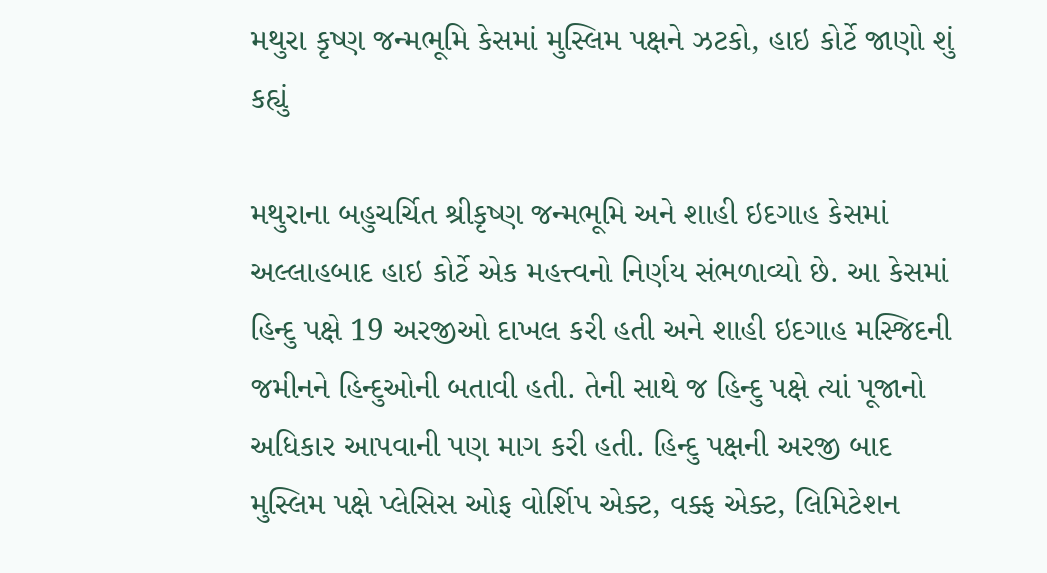મથુરા કૃષ્ણ જન્મભૂમિ કેસમાં મુસ્લિમ પક્ષને ઝટકો, હાઇ કોર્ટે જાણો શું કહ્યું

મથુરાના બહુચર્ચિત શ્રીકૃષ્ણ જન્મભૂમિ અને શાહી ઇદગાહ કેસમાં અલ્લાહબાદ હાઇ કોર્ટે એક મહત્ત્વનો નિર્ણય સંભળાવ્યો છે. આ કેસમાં હિન્દુ પક્ષે 19 અરજીઓ દાખલ કરી હતી અને શાહી ઇદગાહ મસ્જિદની જમીનને હિન્દુઓની બતાવી હતી. તેની સાથે જ હિન્દુ પક્ષે ત્યાં પૂજાનો અધિકાર આપવાની પણ માગ કરી હતી. હિન્દુ પક્ષની અરજી બાદ મુસ્લિમ પક્ષે પ્લેસિસ ઓફ વોર્શિપ એક્ટ, વક્ફ એક્ટ, લિમિટેશન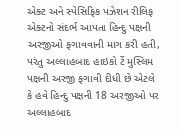એક્ટ અને સ્પેસિફિક પઝેશન રીલિફ એક્ટનો સંદર્ભ આપતા હિન્દુ પક્ષની અરજીઓ ફગાવવાની માગ કરી હતી, પરંતુ અલ્લાહબાદ હાઇકો ર્ટે મુસ્લિમ પક્ષની અરજી ફગાવી દીધી છે એટલે કે હવે હિન્દુ પક્ષની 18 અરજીઓ પર અલ્લાહબાદ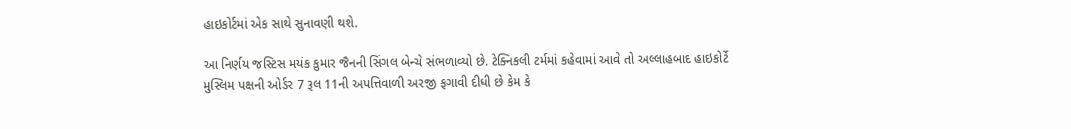હાઇકોર્ટમાં એક સાથે સુનાવણી થશે.

આ નિર્ણય જસ્ટિસ મયંક કુમાર જૈનની સિંગલ બેન્ચે સંભળાવ્યો છે. ટેક્નિકલી ટર્મમાં કહેવામાં આવે તો અલ્લાહબાદ હાઇકોર્ટે મુસ્લિમ પક્ષની ઓર્ડર 7 રૂલ 11ની અપત્તિવાળી અરજી ફગાવી દીધી છે કેમ કે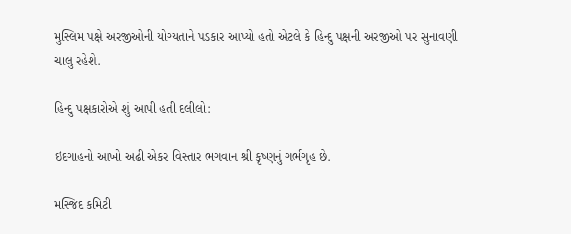મુસ્લિમ પક્ષે અરજીઓની યોગ્યતાને પડકાર આપ્યો હતો એટલે કે હિન્દુ પક્ષની અરજીઓ પર સુનાવણી ચાલુ રહેશે.

હિન્દુ પક્ષકારોએ શું આપી હતી દલીલો:

ઇદગાહનો આખો અઢી એકર વિસ્તાર ભગવાન શ્રી કૃષ્ણનું ગર્ભગૃહ છે.

મસ્જિદ કમિટી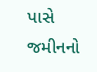પાસે જમીનનો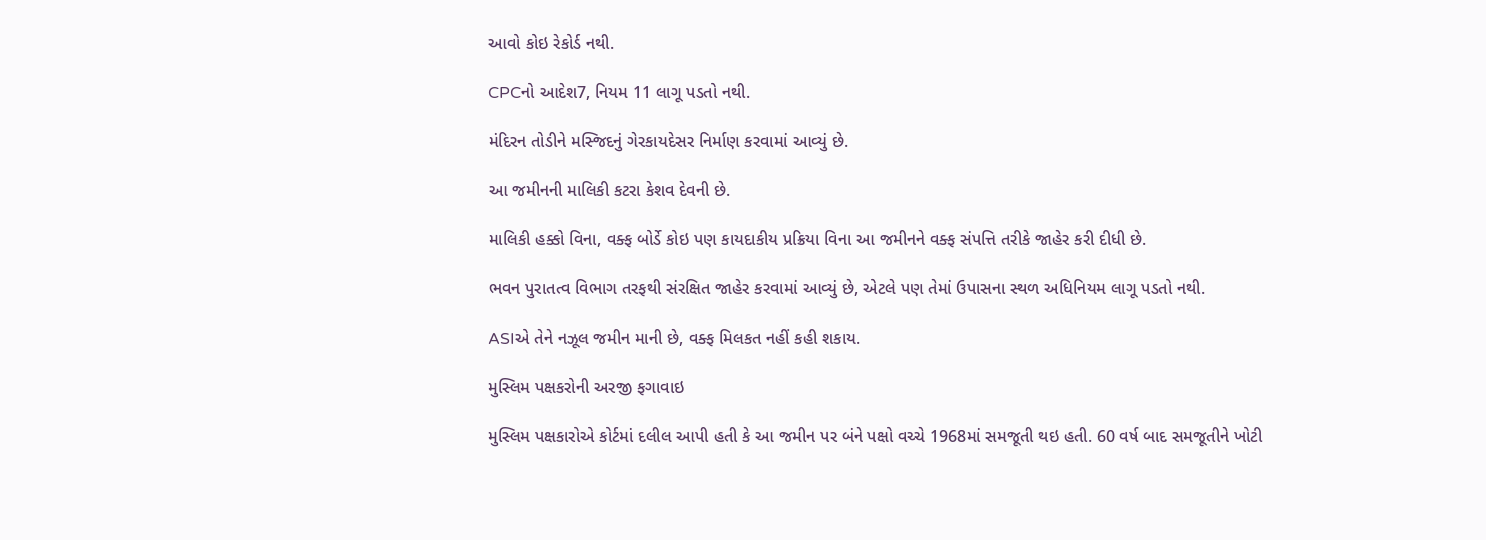આવો કોઇ રેકોર્ડ નથી.

CPCનો આદેશ7, નિયમ 11 લાગૂ પડતો નથી.

મંદિરન તોડીને મસ્જિદનું ગેરકાયદેસર નિર્માણ કરવામાં આવ્યું છે.

આ જમીનની માલિકી કટરા કેશવ દેવની છે.

માલિકી હક્કો વિના, વક્ફ બોર્ડે કોઇ પણ કાયદાકીય પ્રક્રિયા વિના આ જમીનને વક્ફ સંપત્તિ તરીકે જાહેર કરી દીધી છે.

ભવન પુરાતત્વ વિભાગ તરફથી સંરક્ષિત જાહેર કરવામાં આવ્યું છે, એટલે પણ તેમાં ઉપાસના સ્થળ અધિનિયમ લાગૂ પડતો નથી.

ASIએ તેને નઝૂલ જમીન માની છે, વક્ફ મિલકત નહીં કહી શકાય.

મુસ્લિમ પક્ષકરોની અરજી ફગાવાઇ

મુસ્લિમ પક્ષકારોએ કોર્ટમાં દલીલ આપી હતી કે આ જમીન પર બંને પક્ષો વચ્ચે 1968માં સમજૂતી થઇ હતી. 60 વર્ષ બાદ સમજૂતીને ખોટી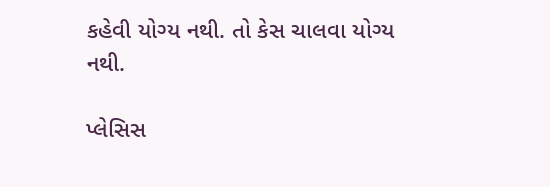કહેવી યોગ્ય નથી. તો કેસ ચાલવા યોગ્ય નથી.

પ્લેસિસ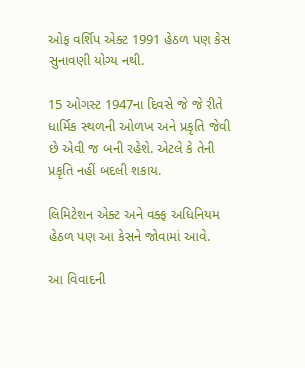ઓફ વર્શિપ એક્ટ 1991 હેઠળ પણ કેસ સુનાવણી યોગ્ય નથી.

15 ઓગસ્ટ 1947ના દિવસે જે જે રીતે ધાર્મિક સ્થળની ઓળખ અને પ્રકૃતિ જેવી છે એવી જ બની રહેશે. એટલે કે તેની પ્રકૃતિ નહીં બદલી શકાય.

લિમિટેશન એક્ટ અને વક્ફ અધિનિયમ હેઠળ પણ આ કેસને જોવામાં આવે.

આ વિવાદની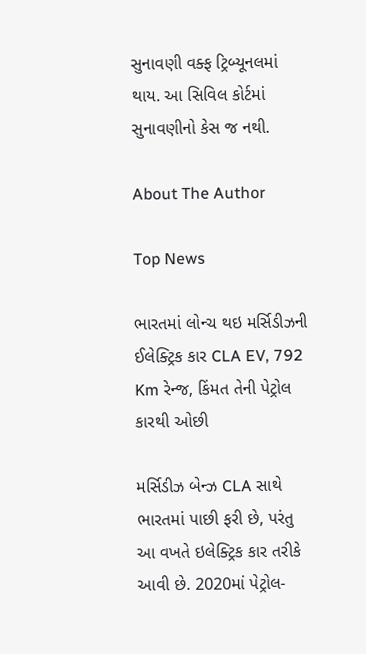સુનાવણી વક્ફ ટ્રિબ્યૂનલમાં થાય. આ સિવિલ કોર્ટમાં સુનાવણીનો કેસ જ નથી.

About The Author

Top News

ભારતમાં લોન્ચ થઇ મર્સિડીઝની ઈલેક્ટ્રિક કાર CLA EV, 792 Km રેન્જ, કિંમત તેની પેટ્રોલ કારથી ઓછી

મર્સિડીઝ બેન્ઝ CLA સાથે ભારતમાં પાછી ફરી છે, પરંતુ આ વખતે ઇલેક્ટ્રિક કાર તરીકે આવી છે. 2020માં પેટ્રોલ-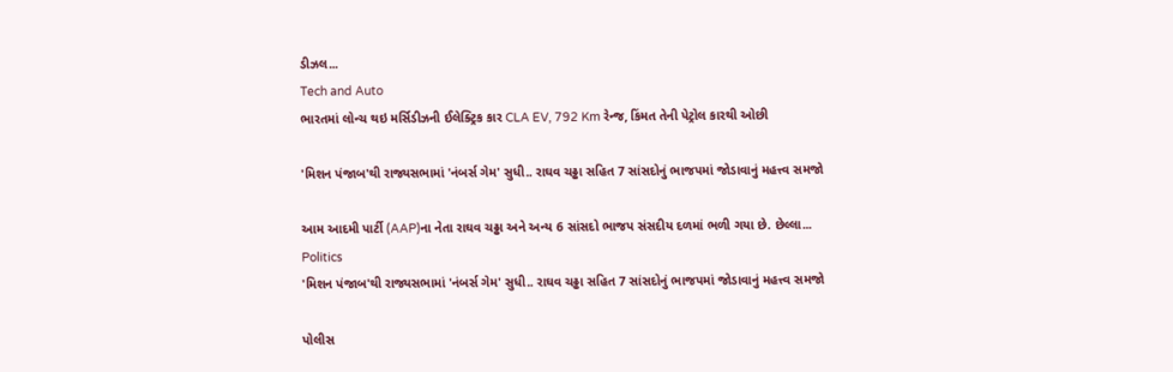ડીઝલ...
Tech and Auto
ભારતમાં લોન્ચ થઇ મર્સિડીઝની ઈલેક્ટ્રિક કાર CLA EV, 792 Km રેન્જ, કિંમત તેની પેટ્રોલ કારથી ઓછી

'મિશન પંજાબ'થી રાજ્યસભામાં 'નંબર્સ ગેમ' સુધી.. રાઘવ ચઢ્ઢા સહિત 7 સાંસદોનું ભાજપમાં જોડાવાનું મહત્ત્વ સમજો

આમ આદમી પાર્ટી (AAP)ના નેતા રાઘવ ચઢ્ઢા અને અન્ય 6 સાંસદો ભાજપ સંસદીય દળમાં ભળી ગયા છે. છેલ્લા...
Politics
'મિશન પંજાબ'થી રાજ્યસભામાં 'નંબર્સ ગેમ' સુધી.. રાઘવ ચઢ્ઢા સહિત 7 સાંસદોનું ભાજપમાં જોડાવાનું મહત્ત્વ સમજો

પોલીસ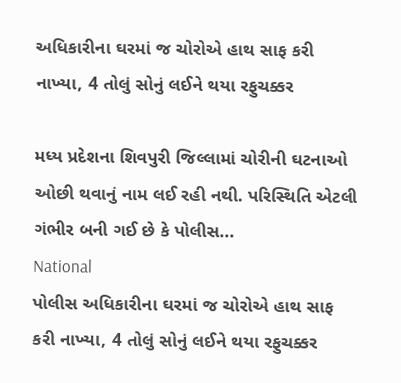અધિકારીના ઘરમાં જ ચોરોએ હાથ સાફ કરી નાખ્યા, 4 તોલું સોનું લઈને થયા રફુચક્કર

મધ્ય પ્રદેશના શિવપુરી જિલ્લામાં ચોરીની ઘટનાઓ ઓછી થવાનું નામ લઈ રહી નથી. પરિસ્થિતિ એટલી ગંભીર બની ગઈ છે કે પોલીસ...
National
પોલીસ અધિકારીના ઘરમાં જ ચોરોએ હાથ સાફ કરી નાખ્યા, 4 તોલું સોનું લઈને થયા રફુચક્કર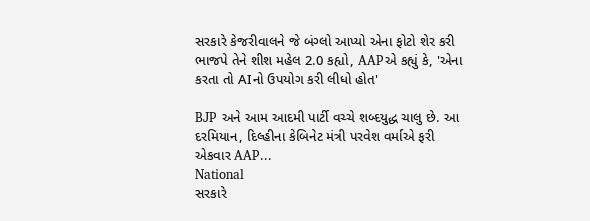સરકારે કેજરીવાલને જે બંગ્લો આપ્યો એના ફોટો શેર કરી ભાજપે તેને શીશ મહેલ 2.0 કહ્યો, AAPએ કહ્યું કે, 'એના કરતા તો AIનો ઉપયોગ કરી લીધો હોત'

BJP અને આમ આદમી પાર્ટી વચ્ચે શબ્દયુદ્ધ ચાલુ છે. આ દરમિયાન, દિલ્હીના કેબિનેટ મંત્રી પરવેશ વર્માએ ફરી એકવાર AAP...
National
સરકારે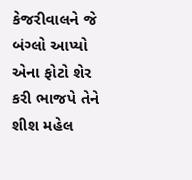કેજરીવાલને જે બંગ્લો આપ્યો એના ફોટો શેર કરી ભાજપે તેને શીશ મહેલ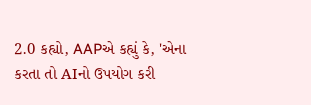2.0 કહ્યો, AAPએ કહ્યું કે, 'એના કરતા તો AIનો ઉપયોગ કરી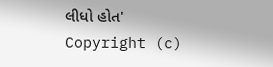લીધો હોત'
Copyright (c)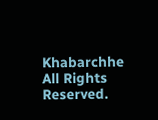Khabarchhe All Rights Reserved.